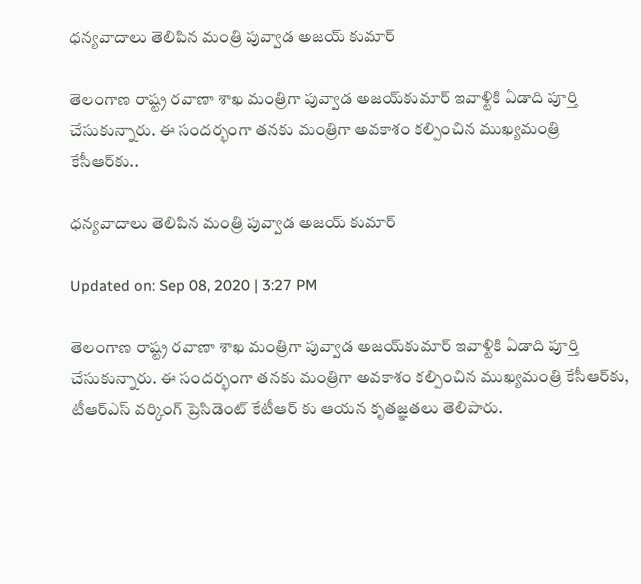ధన్యవాదాలు తెలిపిన మంత్రి పువ్వాడ అజయ్ కుమార్

తెలంగాణ రాష్ట్ర రవాణా శాఖ మంత్రిగా పువ్వాడ అజయ్‌కుమార్‌ ఇవాళ్టికి ఏడాది పూర్తి చేసుకున్నారు. ఈ సందర్భంగా తనకు మంత్రిగా అవకాశం కల్పించిన ముఖ్యమంత్రి కేసీఆర్‌కు..

ధన్యవాదాలు తెలిపిన మంత్రి పువ్వాడ అజయ్ కుమార్

Updated on: Sep 08, 2020 | 3:27 PM

తెలంగాణ రాష్ట్ర రవాణా శాఖ మంత్రిగా పువ్వాడ అజయ్‌కుమార్‌ ఇవాళ్టికి ఏడాది పూర్తి చేసుకున్నారు. ఈ సందర్భంగా తనకు మంత్రిగా అవకాశం కల్పించిన ముఖ్యమంత్రి కేసీఆర్‌కు, టీఆర్ఎస్ వర్కింగ్ ప్రెసిడెంట్ కేటీఆర్ కు ఆయన కృతజ్ఞతలు తెలిపారు.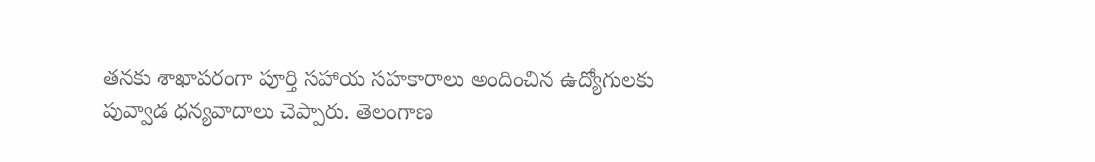తనకు శాఖాపరంగా పూర్తి సహాయ సహకారాలు అందించిన ఉద్యోగులకు పువ్వాడ ధన్యవాదాలు చెప్పారు. తెలంగాణ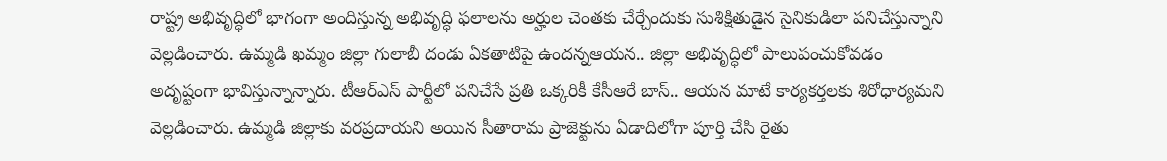రాష్ట్ర అభివృద్ధిలో భాగంగా అందిస్తున్న అభివృద్ధి ఫలాలను అర్హుల చెంతకు చేర్చేందుకు సుశిక్షితుడైన సైనికుడిలా పనిచేస్తున్నాని వెల్లడించారు. ఉమ్మడి ఖమ్మం జిల్లా గులాబీ దండు ఏకతాటిపై ఉందన్నఆయన.. జిల్లా అభివృద్ధిలో పాలుపంచుకోవడం అదృష్టంగా భావిస్తున్నాన్నారు. టీఆర్‌ఎస్‌ పార్టీలో పనిచేసే ప్రతి ఒక్కరికీ కేసీఆరే బాస్‌.. ఆయన మాటే కార్యకర్తలకు శిరోధార్యమని వెల్లడించారు. ఉమ్మడి జిల్లాకు వరప్రదాయని అయిన సీతారామ ప్రాజెక్టును ఏడాదిలోగా పూర్తి చేసి రైతు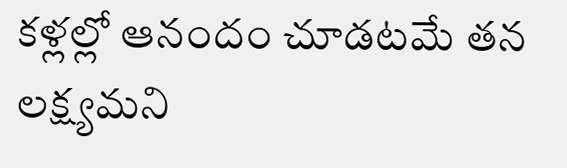కళ్లల్లో ఆనందం చూడటమే తన లక్ష్యమని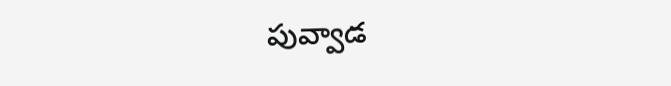పువ్వాడ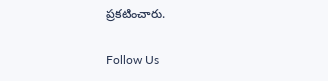ప్రకటించారు.

Follow Us